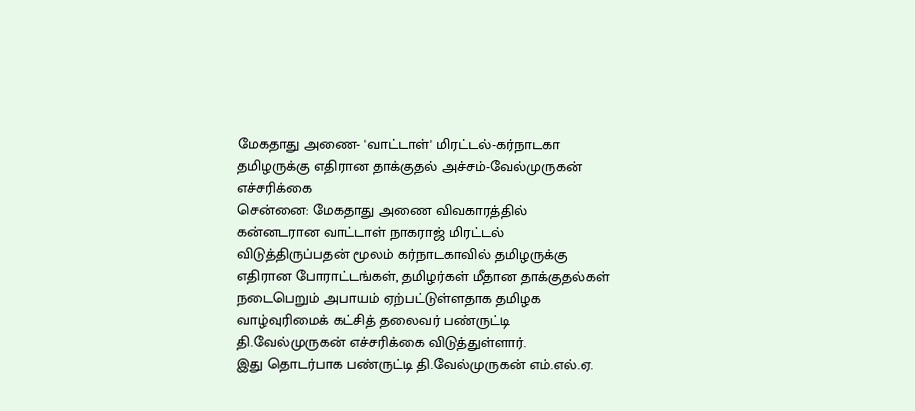மேகதாது அணை- 'வாட்டாள்' மிரட்டல்-கர்நாடகா தமிழருக்கு எதிரான தாக்குதல் அச்சம்-வேல்முருகன் எச்சரிக்கை
சென்னை: மேகதாது அணை விவகாரத்தில் கன்னடரான வாட்டாள் நாகராஜ் மிரட்டல் விடுத்திருப்பதன் மூலம் கர்நாடகாவில் தமிழருக்கு எதிரான போராட்டங்கள், தமிழர்கள் மீதான தாக்குதல்கள் நடைபெறும் அபாயம் ஏற்பட்டுள்ளதாக தமிழக வாழ்வுரிமைக் கட்சித் தலைவர் பண்ருட்டி தி.வேல்முருகன் எச்சரிக்கை விடுத்துள்ளார்.
இது தொடர்பாக பண்ருட்டி தி.வேல்முருகன் எம்.எல்.ஏ.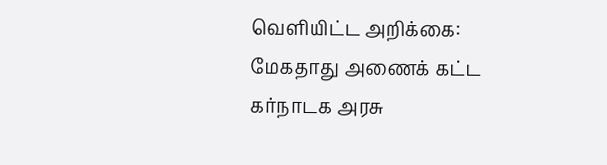வெளியிட்ட அறிக்கை: மேகதாது அணைக் கட்ட கர்நாடக அரசு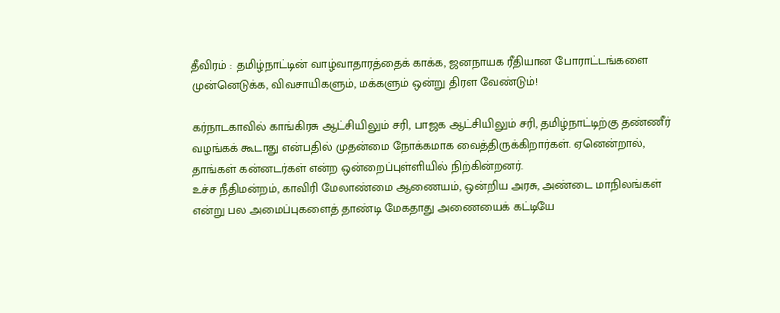தீவிரம் : தமிழ்நாட்டின் வாழ்வாதாரத்தைக் காக்க, ஜனநாயக ரீதியான போராட்டங்களை முன்னெடுக்க, விவசாயிகளும், மக்களும் ஒன்று திரள வேண்டும்!

கர்நாடகாவில் காங்கிரசு ஆட்சியிலும் சரி, பாஜக ஆட்சியிலும் சரி, தமிழ்நாட்டிற்கு தண்ணீர் வழங்கக் கூடாது என்பதில் முதன்மை நோக்கமாக வைத்திருக்கிறார்கள். ஏனென்றால், தாங்கள் கன்னடர்கள் என்ற ஒன்றைப்புள்ளியில் நிற்கின்றனர்.
உச்ச நீதிமன்றம், காவிரி மேலாண்மை ஆணையம், ஒன்றிய அரசு, அண்டை மாநிலங்கள் என்று பல அமைப்புகளைத் தாண்டி மேகதாது அணையைக் கட்டியே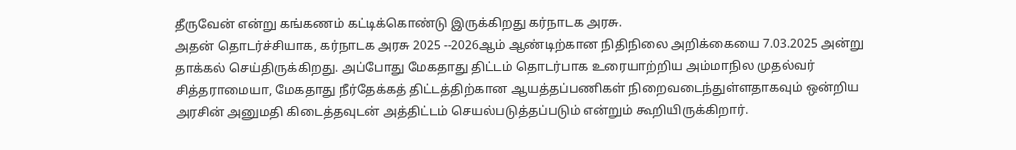தீருவேன் என்று கங்கணம் கட்டிக்கொண்டு இருக்கிறது கர்நாடக அரசு.
அதன் தொடர்ச்சியாக, கர்நாடக அரசு 2025 --2026ஆம் ஆண்டிற்கான நிதிநிலை அறிக்கையை 7.03.2025 அன்று தாக்கல் செய்திருக்கிறது. அப்போது மேகதாது திட்டம் தொடர்பாக உரையாற்றிய அம்மாநில முதல்வர் சித்தராமையா, மேகதாது நீர்தேக்கத் திட்டத்திற்கான ஆயத்தப்பணிகள் நிறைவடைந்துள்ளதாகவும் ஒன்றிய அரசின் அனுமதி கிடைத்தவுடன் அத்திட்டம் செயல்படுத்தப்படும் என்றும் கூறியிருக்கிறார்.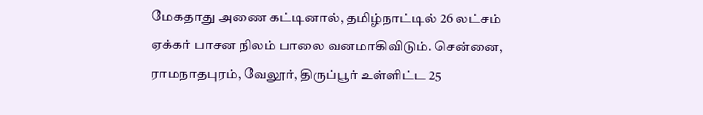மேகதாது அணை கட்டினால், தமிழ்நாட்டில் 26 லட்சம் ஏக்கர் பாசன நிலம் பாலை வனமாகிவிடும். சென்னை, ராமநாதபுரம், வேலூர், திருப்பூர் உள்ளிட்ட 25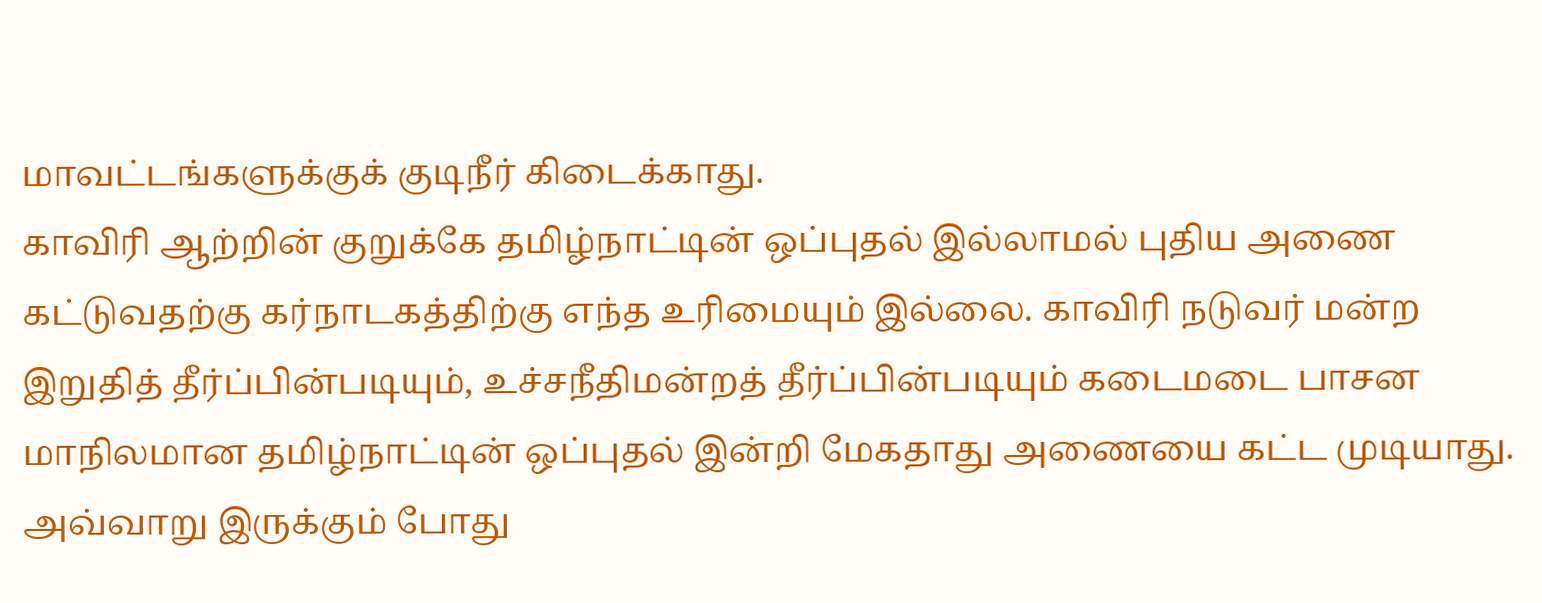மாவட்டங்களுக்குக் குடிநீர் கிடைக்காது.
காவிரி ஆற்றின் குறுக்கே தமிழ்நாட்டின் ஒப்புதல் இல்லாமல் புதிய அணை கட்டுவதற்கு கர்நாடகத்திற்கு எந்த உரிமையும் இல்லை. காவிரி நடுவர் மன்ற இறுதித் தீர்ப்பின்படியும், உச்சநீதிமன்றத் தீர்ப்பின்படியும் கடைமடை பாசன மாநிலமான தமிழ்நாட்டின் ஒப்புதல் இன்றி மேகதாது அணையை கட்ட முடியாது.
அவ்வாறு இருக்கும் போது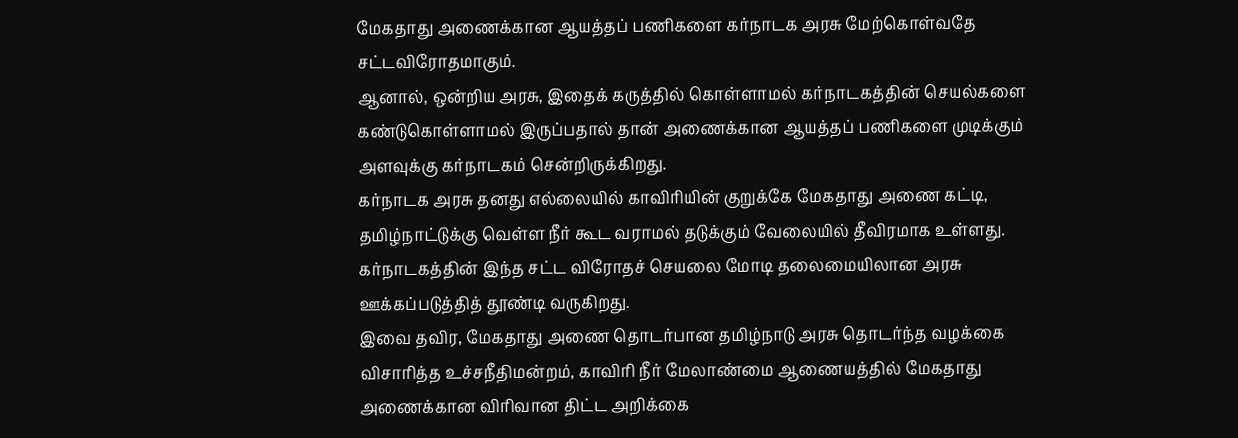மேகதாது அணைக்கான ஆயத்தப் பணிகளை கர்நாடக அரசு மேற்கொள்வதே சட்டவிரோதமாகும்.
ஆனால், ஒன்றிய அரசு, இதைக் கருத்தில் கொள்ளாமல் கர்நாடகத்தின் செயல்களை கண்டுகொள்ளாமல் இருப்பதால் தான் அணைக்கான ஆயத்தப் பணிகளை முடிக்கும் அளவுக்கு கர்நாடகம் சென்றிருக்கிறது.
கர்நாடக அரசு தனது எல்லையில் காவிரியின் குறுக்கே மேகதாது அணை கட்டி, தமிழ்நாட்டுக்கு வெள்ள நீர் கூட வராமல் தடுக்கும் வேலையில் தீவிரமாக உள்ளது. கர்நாடகத்தின் இந்த சட்ட விரோதச் செயலை மோடி தலைமையிலான அரசு ஊக்கப்படுத்தித் தூண்டி வருகிறது.
இவை தவிர, மேகதாது அணை தொடர்பான தமிழ்நாடு அரசு தொடர்ந்த வழக்கை விசாரித்த உச்சநீதிமன்றம், காவிரி நீர் மேலாண்மை ஆணையத்தில் மேகதாது அணைக்கான விரிவான திட்ட அறிக்கை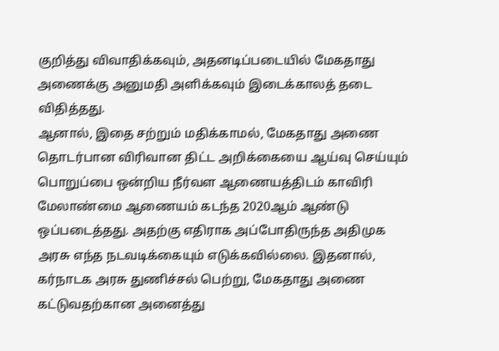குறித்து விவாதிக்கவும், அதனடிப்படையில் மேகதாது அணைக்கு அனுமதி அளிக்கவும் இடைக்காலத் தடை விதித்தது.
ஆனால், இதை சற்றும் மதிக்காமல், மேகதாது அணை தொடர்பான விரிவான திட்ட அறிக்கையை ஆய்வு செய்யும் பொறுப்பை ஒன்றிய நீர்வள ஆணையத்திடம் காவிரி மேலாண்மை ஆணையம் கடந்த 2020ஆம் ஆண்டு ஒப்படைத்தது. அதற்கு எதிராக அப்போதிருந்த அதிமுக அரசு எந்த நடவடிக்கையும் எடுக்கவில்லை. இதனால், கர்நாடக அரசு துணிச்சல் பெற்று, மேகதாது அணை கட்டுவதற்கான அனைத்து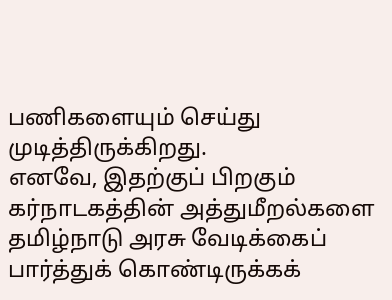பணிகளையும் செய்து முடித்திருக்கிறது.
எனவே, இதற்குப் பிறகும் கர்நாடகத்தின் அத்துமீறல்களை தமிழ்நாடு அரசு வேடிக்கைப் பார்த்துக் கொண்டிருக்கக்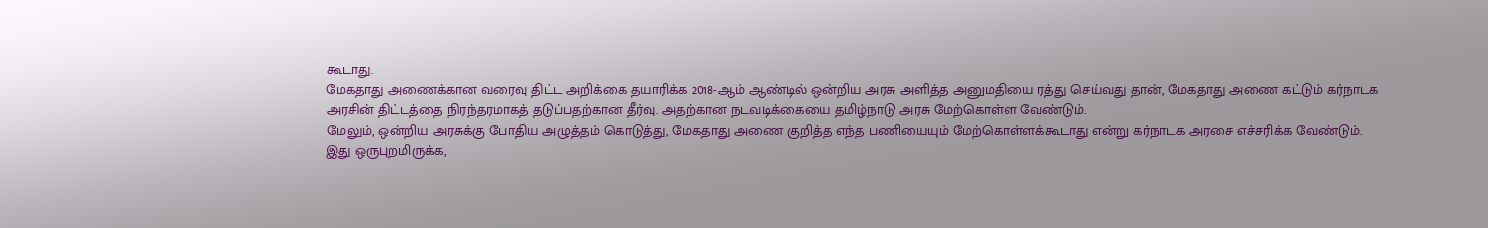கூடாது.
மேகதாது அணைக்கான வரைவு திட்ட அறிக்கை தயாரிக்க 2018-ஆம் ஆண்டில் ஒன்றிய அரசு அளித்த அனுமதியை ரத்து செய்வது தான், மேகதாது அணை கட்டும் கர்நாடக அரசின் திட்டத்தை நிரந்தரமாகத் தடுப்பதற்கான தீர்வு. அதற்கான நடவடிக்கையை தமிழ்நாடு அரசு மேற்கொள்ள வேண்டும்.
மேலும், ஒன்றிய அரசுக்கு போதிய அழுத்தம் கொடுத்து, மேகதாது அணை குறித்த எந்த பணியையும் மேற்கொள்ளக்கூடாது என்று கர்நாடக அரசை எச்சரிக்க வேண்டும்.
இது ஒருபுறமிருக்க,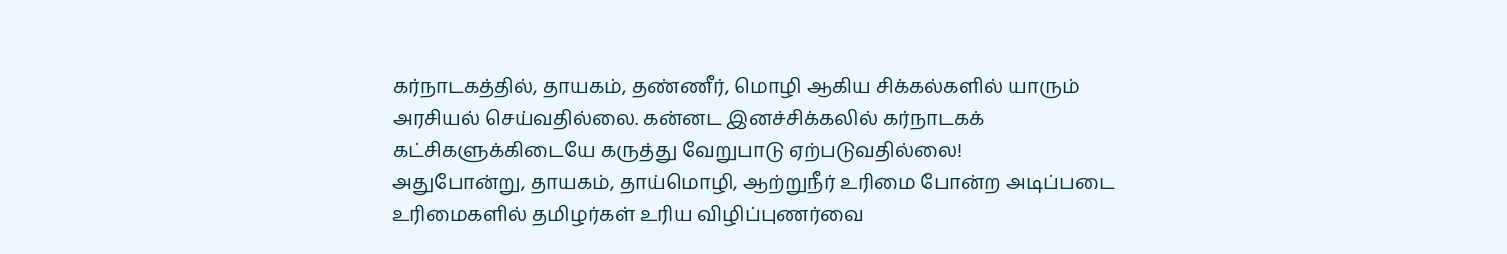கர்நாடகத்தில், தாயகம், தண்ணீர், மொழி ஆகிய சிக்கல்களில் யாரும் அரசியல் செய்வதில்லை. கன்னட இனச்சிக்கலில் கர்நாடகக் கட்சிகளுக்கிடையே கருத்து வேறுபாடு ஏற்படுவதில்லை!
அதுபோன்று, தாயகம், தாய்மொழி, ஆற்றுநீர் உரிமை போன்ற அடிப்படை உரிமைகளில் தமிழர்கள் உரிய விழிப்புணர்வை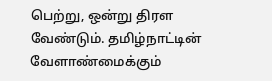பெற்று, ஒன்று திரள வேண்டும். தமிழ்நாட்டின் வேளாண்மைக்கும்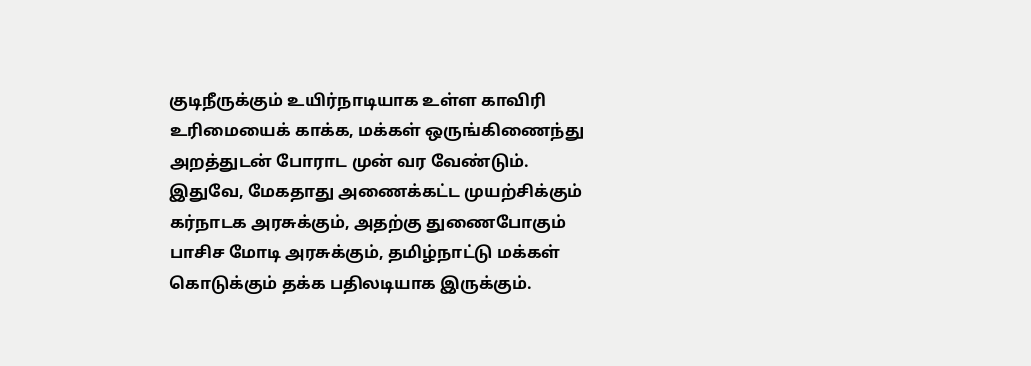குடிநீருக்கும் உயிர்நாடியாக உள்ள காவிரி உரிமையைக் காக்க, மக்கள் ஒருங்கிணைந்து அறத்துடன் போராட முன் வர வேண்டும்.
இதுவே, மேகதாது அணைக்கட்ட முயற்சிக்கும் கர்நாடக அரசுக்கும், அதற்கு துணைபோகும் பாசிச மோடி அரசுக்கும், தமிழ்நாட்டு மக்கள் கொடுக்கும் தக்க பதிலடியாக இருக்கும்.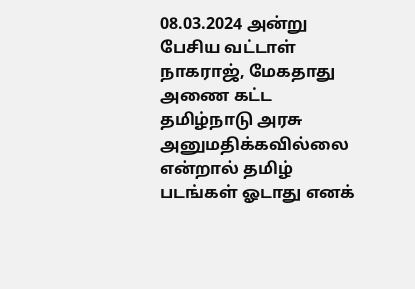08.03.2024 அன்று பேசிய வட்டாள் நாகராஜ், மேகதாது அணை கட்ட தமிழ்நாடு அரசு அனுமதிக்கவில்லை என்றால் தமிழ் படங்கள் ஓடாது எனக்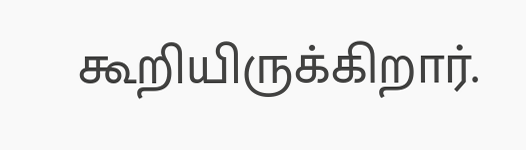கூறியிருக்கிறார்.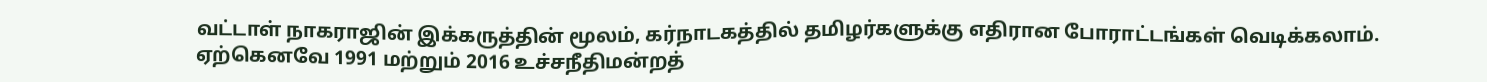வட்டாள் நாகராஜின் இக்கருத்தின் மூலம், கர்நாடகத்தில் தமிழர்களுக்கு எதிரான போராட்டங்கள் வெடிக்கலாம். ஏற்கெனவே 1991 மற்றும் 2016 உச்சநீதிமன்றத்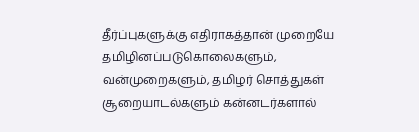தீர்ப்புகளுக்கு எதிராகத்தான் முறையே தமிழினப்படுகொலைகளும், வன்முறைகளும், தமிழர் சொத்துகள் சூறையாடல்களும் கன்னடர்களால்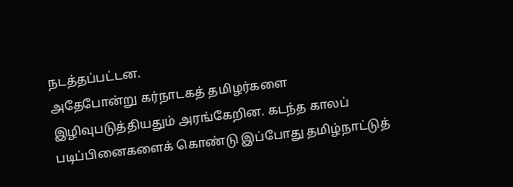நடத்தப்பட்டன.
அதேபோன்று கர்நாடகத் தமிழர்களை இழிவுபடுத்தியதும் அரங்கேறின. கடந்த காலப் படிப்பினைகளைக் கொண்டு இப்போது தமிழ்நாட்டுத்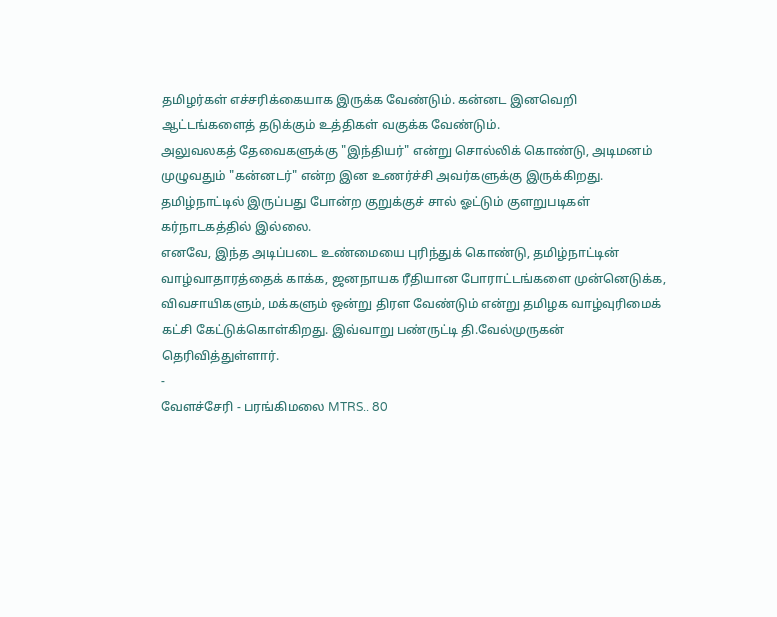தமிழர்கள் எச்சரிக்கையாக இருக்க வேண்டும். கன்னட இனவெறி ஆட்டங்களைத் தடுக்கும் உத்திகள் வகுக்க வேண்டும்.
அலுவலகத் தேவைகளுக்கு "இந்தியர்" என்று சொல்லிக் கொண்டு, அடிமனம் முழுவதும் "கன்னடர்" என்ற இன உணர்ச்சி அவர்களுக்கு இருக்கிறது. தமிழ்நாட்டில் இருப்பது போன்ற குறுக்குச் சால் ஓட்டும் குளறுபடிகள் கர்நாடகத்தில் இல்லை.
எனவே, இந்த அடிப்படை உண்மையை புரிந்துக் கொண்டு, தமிழ்நாட்டின் வாழ்வாதாரத்தைக் காக்க, ஜனநாயக ரீதியான போராட்டங்களை முன்னெடுக்க, விவசாயிகளும், மக்களும் ஒன்று திரள வேண்டும் என்று தமிழக வாழ்வுரிமைக் கட்சி கேட்டுக்கொள்கிறது. இவ்வாறு பண்ருட்டி தி.வேல்முருகன் தெரிவித்துள்ளார்.
-
வேளச்சேரி - பரங்கிமலை MTRS.. 80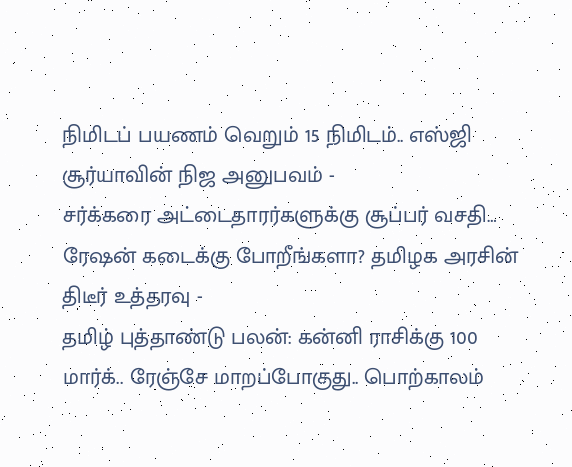நிமிடப் பயணம் வெறும் 15 நிமிடம்.. எஸ்ஜி சூர்யாவின் நிஜ அனுபவம் -
சர்க்கரை அட்டைதாரர்களுக்கு சூப்பர் வசதி… ரேஷன் கடைக்கு போறீங்களா? தமிழக அரசின் திடீர் உத்தரவு -
தமிழ் புத்தாண்டு பலன்: கன்னி ராசிக்கு 100 மார்க்.. ரேஞ்சே மாறப்போகுது.. பொற்காலம்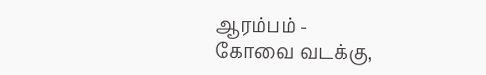ஆரம்பம் -
கோவை வடக்கு,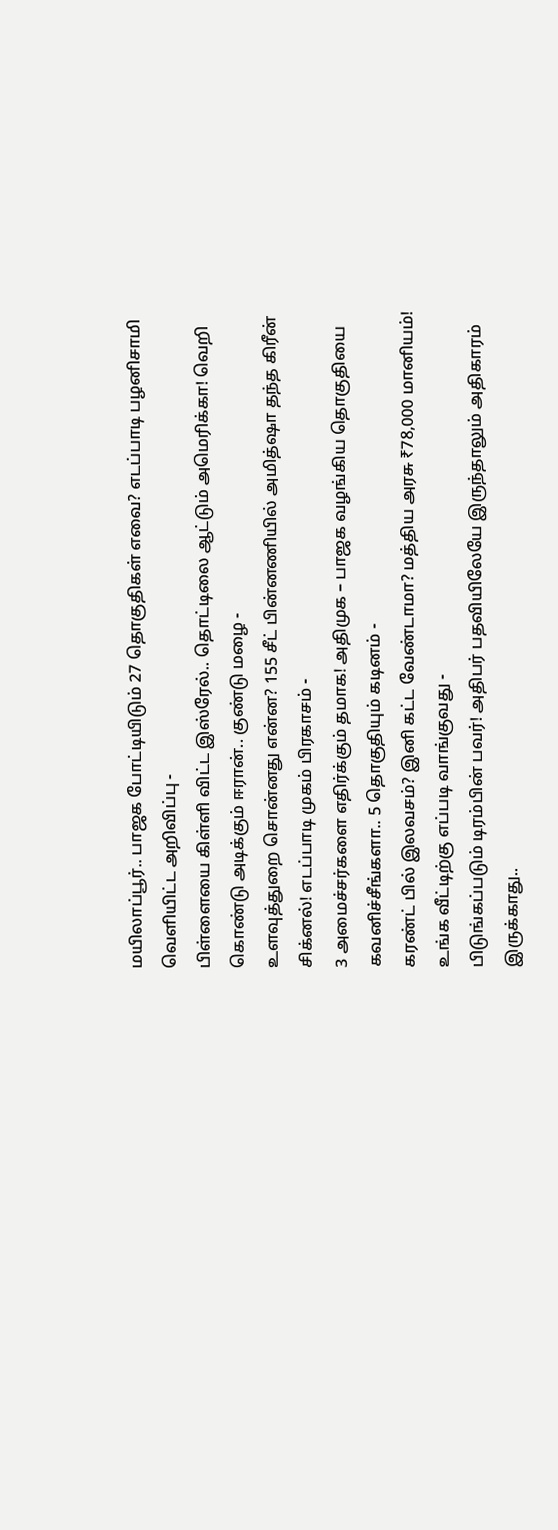மயிலாப்பூர்.. பாஜக போட்டியிடும் 27 தொகுதிகள் எவை? எடப்பாடி பழனிசாமி வெளியிட்ட அறிவிப்பு -
பிள்ளையை கிள்ளி விட்ட இஸ்ரேல்.. தொட்டிலை ஆட்டும் அமெரிக்கா! வெறி கொண்டு அடிக்கும் ஈரான்.. குண்டு மழை -
உளவுத்துறை சொன்னது என்ன? 155 சீட் பின்னணியில் அமித்ஷா தந்த கிரீன் சிக்னல்! எடப்பாடி முகம் பிரகாசம் -
3 அமைச்சர்களை எதிர்க்கும் தமாக! அதிமுக – பாஜக வழங்கிய தொகுதியை கவனிச்சீங்களா.. 5 தொகுதியும் கடினம் -
கரண்ட் பில் இலவசம்? இனி கட்ட வேண்டாமா? மத்திய அரசு ₹78,000 மானியம்! உங்க வீட்டிற்கு எப்படி வாங்குவது -
பிடுங்கப்படும் டிரம்பின் பவர்! அதிபர் பதவியிலேயே இருந்தாலும் அதிகாரம் இருக்காது..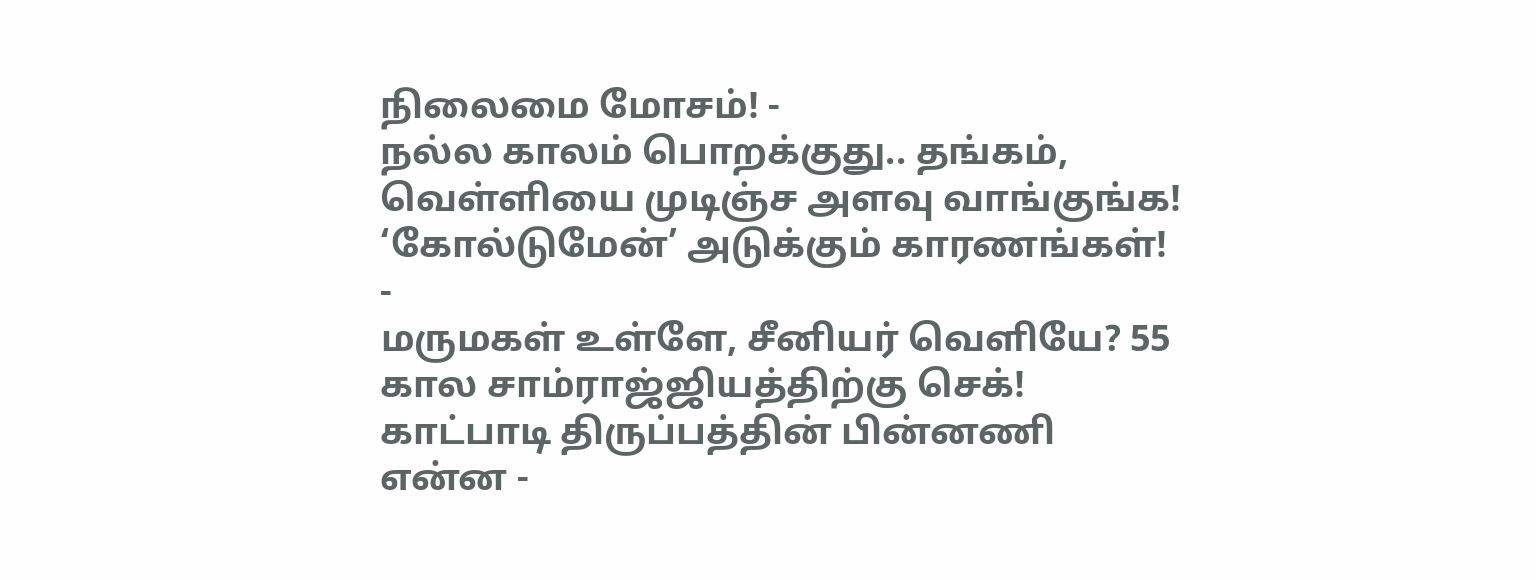நிலைமை மோசம்! -
நல்ல காலம் பொறக்குது.. தங்கம், வெள்ளியை முடிஞ்ச அளவு வாங்குங்க! ‘கோல்டுமேன்’ அடுக்கும் காரணங்கள்! -
மருமகள் உள்ளே, சீனியர் வெளியே? 55 கால சாம்ராஜ்ஜியத்திற்கு செக்! காட்பாடி திருப்பத்தின் பின்னணி என்ன -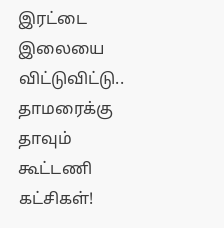இரட்டை இலையை விட்டுவிட்டு.. தாமரைக்கு தாவும் கூட்டணி கட்சிகள்!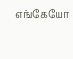எங்கேயோ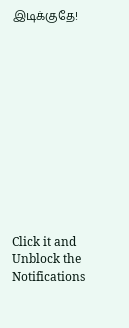இடிக்குதே!












Click it and Unblock the Notifications